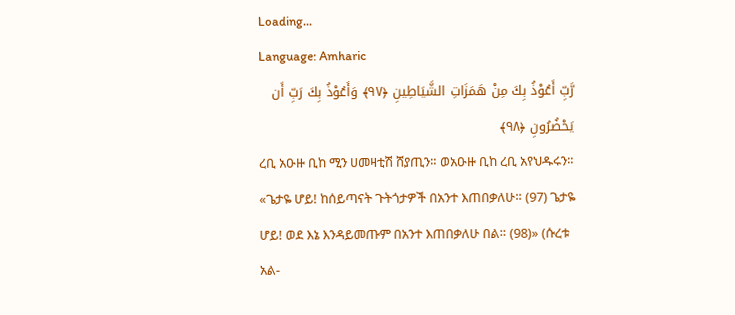Loading...
Language: Amharic
رَّبِّ أَعُوْذُ بِكَ مِنْ هَمَزَاتِ الشَّيَاطِينِ ﴿٩٧﴾ وَأَعُوْذُ بِكَ رَبِّ أَن يَحْضُرُونِ ﴿٩٨﴾
ረቢ አዑዙ ቢከ ሚን ሀመዛቲሽ ሸያጢን። ወአዑዙ ቢከ ረቢ አየህዱሩን።
«ጌታዬ ሆይ! ከሰይጣናት ጉትጎታዎች በአንተ እጠበቃለሁ። (97) ጌታዬ ሆይ! ወደ እኔ እንዳይመጡም በአንተ እጠበቃለሁ በል። (98)» (ሱረቱ አል-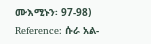ሙእሚኑን፡ 97-98)
Reference: ሱራ አል-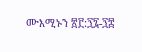ሙእሚኑን ፳፫:፺፯-፺፰